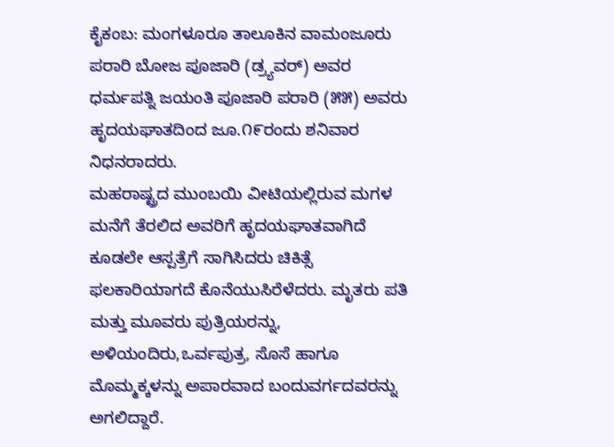ಕೈಕಂಬ: ಮಂಗಳೂರೂ ತಾಲೂಕಿನ ವಾಮಂಜೂರು ಪರಾರಿ ಬೋಜ ಪೂಜಾರಿ (ಡ್ರ್ಯವರ್) ಅವರ ಧರ್ಮಪತ್ನಿ ಜಯಂತಿ ಪೂಜಾರಿ ಪರಾರಿ (೫೫) ಅವರು ಹೃದಯಘಾತದಿಂದ ಜೂ.೧೯ರಂದು ಶನಿವಾರ ನಿಧನರಾದರು.
ಮಹರಾಷ್ಟ್ರದ ಮುಂಬಯಿ ವೀಟಿಯಲ್ಲಿರುವ ಮಗಳ ಮನೆಗೆ ತೆರಲಿದ ಅವರಿಗೆ ಹೃದಯಘಾತವಾಗಿದೆ ಕೂಡಲೇ ಆಸ್ಪತ್ರೆಗೆ ಸಾಗಿಸಿದರು ಚಿಕಿತ್ಸೆ ಫಲಕಾರಿಯಾಗದೆ ಕೊನೆಯುಸಿರೆಳೆದರು. ಮೃತರು ಪತಿ ಮತ್ತು ಮೂವರು ಪುತ್ರಿಯರನ್ನು, ಅಳಿಯಂದಿರು,ಒರ್ವಪುತ್ರ, ಸೊಸೆ ಹಾಗೂ ಮೊಮ್ಮಕ್ಕಳನ್ನು ಅಪಾರವಾದ ಬಂದುವರ್ಗದವರನ್ನು ಅಗಲಿದ್ದಾರೆ.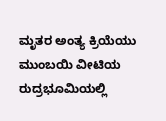ಮೃತರ ಅಂತ್ಯ ಕ್ರಿಯೆಯು ಮುಂಬಯಿ ವೀಟಿಯ ರುದ್ರಭೂಮಿಯಲ್ಲಿ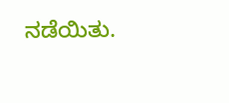ನಡೆಯಿತು.